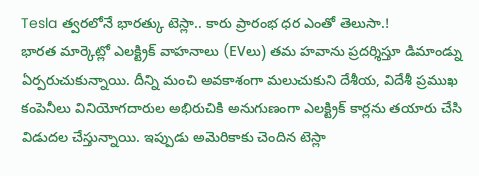Tesla త్వరలోనే భారత్కు టెస్లా.. కారు ప్రారంభ ధర ఎంతో తెలుసా.!
భారత మార్కెట్లో ఎలక్ట్రిక్ వాహనాలు (EVలు) తమ హవాను ప్రదర్శిస్తూ డిమాండ్ను ఏర్పరుచుకున్నాయి. దీన్ని మంచి అవకాశంగా మలుచుకుని దేశీయ, విదేశీ ప్రముఖ కంపెనీలు వినియోగదారుల అభిరుచికి అనుగుణంగా ఎలక్ట్రిక్ కార్లను తయారు చేసి విడుదల చేస్తున్నాయి. ఇప్పుడు అమెరికాకు చెందిన టెస్లా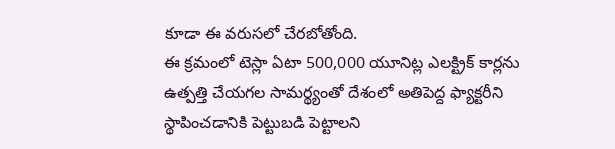కూడా ఈ వరుసలో చేరబోతోంది.
ఈ క్రమంలో టెస్లా ఏటా 500,000 యూనిట్ల ఎలక్ట్రిక్ కార్లను ఉత్పత్తి చేయగల సామర్థ్యంతో దేశంలో అతిపెద్ద ఫ్యాక్టరీని స్థాపించడానికి పెట్టుబడి పెట్టాలని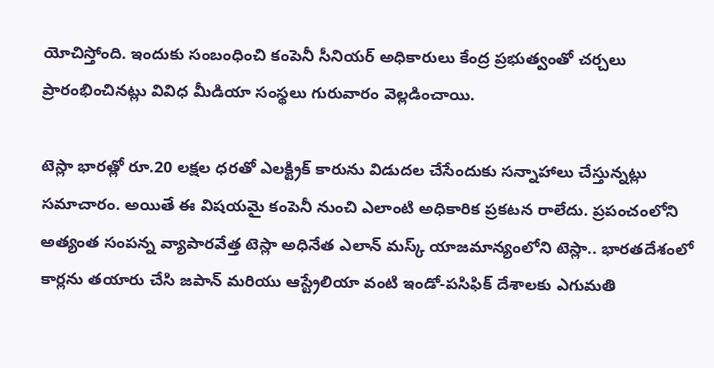యోచిస్తోంది. ఇందుకు సంబంధించి కంపెనీ సీనియర్ అధికారులు కేంద్ర ప్రభుత్వంతో చర్చలు ప్రారంభించినట్లు వివిధ మీడియా సంస్థలు గురువారం వెల్లడించాయి.

టెస్లా భారత్లో రూ.20 లక్షల ధరతో ఎలక్ట్రిక్ కారును విడుదల చేసేందుకు సన్నాహాలు చేస్తున్నట్లు సమాచారం. అయితే ఈ విషయమై కంపెనీ నుంచి ఎలాంటి అధికారిక ప్రకటన రాలేదు. ప్రపంచంలోని అత్యంత సంపన్న వ్యాపారవేత్త టెస్లా అధినేత ఎలాన్ మస్క్ యాజమాన్యంలోని టెస్లా.. భారతదేశంలో కార్లను తయారు చేసి జపాన్ మరియు ఆస్ట్రేలియా వంటి ఇండో-పసిఫిక్ దేశాలకు ఎగుమతి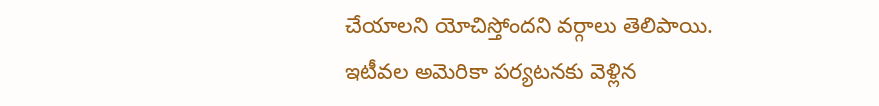చేయాలని యోచిస్తోందని వర్గాలు తెలిపాయి.
ఇటీవల అమెరికా పర్యటనకు వెళ్లిన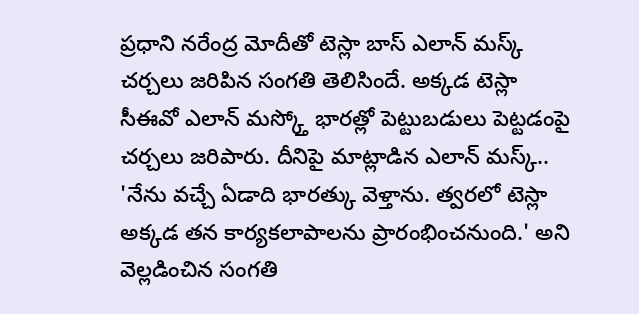ప్రధాని నరేంద్ర మోదీతో టెస్లా బాస్ ఎలాన్ మస్క్ చర్చలు జరిపిన సంగతి తెలిసిందే. అక్కడ టెస్లా సీఈవో ఎలాన్ మస్క్తో భారత్లో పెట్టుబడులు పెట్టడంపై చర్చలు జరిపారు. దీనిపై మాట్లాడిన ఎలాన్ మస్క్.. 'నేను వచ్చే ఏడాది భారత్కు వెళ్తాను. త్వరలో టెస్లా అక్కడ తన కార్యకలాపాలను ప్రారంభించనుంది.' అని వెల్లడించిన సంగతి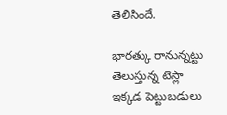తెలిసిందే.

భారత్కు రానున్నట్టు తెలుస్తున్న టెస్లా ఇక్కడ పెట్టుబడులు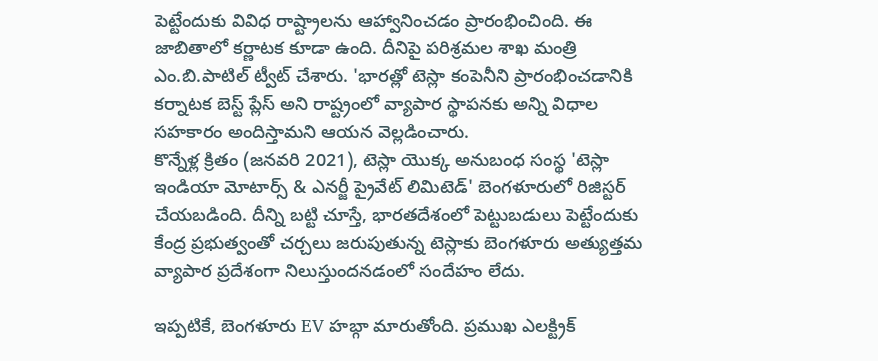పెట్టేందుకు వివిధ రాష్ట్రాలను ఆహ్వానించడం ప్రారంభించింది. ఈ జాబితాలో కర్ణాటక కూడా ఉంది. దీనిపై పరిశ్రమల శాఖ మంత్రి ఎం.బి.పాటిల్ ట్వీట్ చేశారు. 'భారత్లో టెస్లా కంపెనీని ప్రారంభించడానికి కర్నాటక బెస్ట్ ప్లేస్ అని రాష్ట్రంలో వ్యాపార స్థాపనకు అన్ని విధాల సహకారం అందిస్తామని ఆయన వెల్లడించారు.
కొన్నేళ్ల క్రితం (జనవరి 2021), టెస్లా యొక్క అనుబంధ సంస్థ 'టెస్లా ఇండియా మోటార్స్ & ఎనర్జీ ప్రైవేట్ లిమిటెడ్' బెంగళూరులో రిజిస్టర్ చేయబడింది. దీన్ని బట్టి చూస్తే, భారతదేశంలో పెట్టుబడులు పెట్టేందుకు కేంద్ర ప్రభుత్వంతో చర్చలు జరుపుతున్న టెస్లాకు బెంగళూరు అత్యుత్తమ వ్యాపార ప్రదేశంగా నిలుస్తుందనడంలో సందేహం లేదు.

ఇప్పటికే, బెంగళూరు EV హబ్గా మారుతోంది. ప్రముఖ ఎలక్ట్రిక్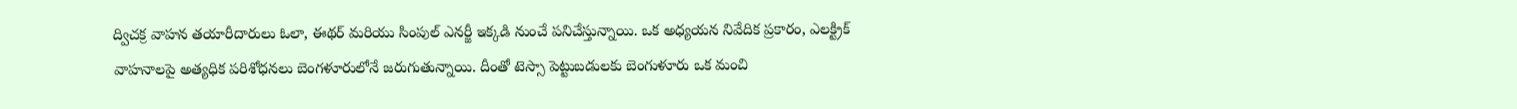ద్విచక్ర వాహన తయారీదారులు ఓలా, ఈథర్ మరియు సింపుల్ ఎనర్జీ ఇక్కడి నుంచే పనిచేస్తున్నాయి. ఒక అధ్యయన నివేదిక ప్రకారం, ఎలక్ట్రిక్ వాహనాలపై అత్యధిక పరిశోధనలు బెంగళూరులోనే జరుగుతున్నాయి. దీంతో టెస్సా పెట్టుబడులకు బెంగుళూరు ఒక మంచి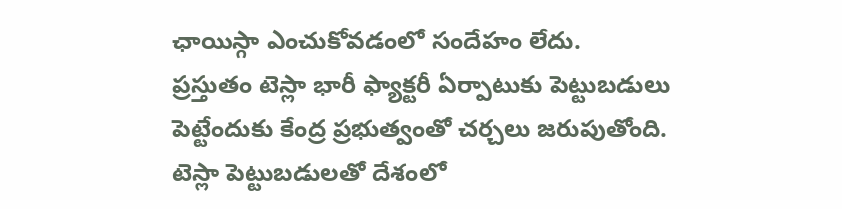ఛాయిస్గా ఎంచుకోవడంలో సందేహం లేదు.
ప్రస్తుతం టెస్లా భారీ ఫ్యాక్టరీ ఏర్పాటుకు పెట్టుబడులు పెట్టేందుకు కేంద్ర ప్రభుత్వంతో చర్చలు జరుపుతోంది. టెస్లా పెట్టుబడులతో దేశంలో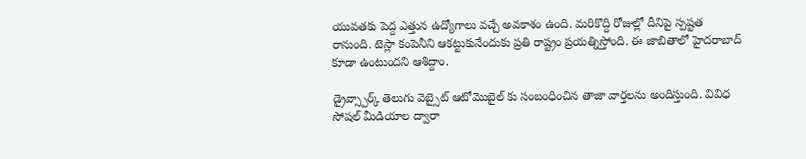యువతకు పెద్ద ఎత్తున ఉద్యోగాలు వచ్చే అవకాశం ఉంది. మరికొద్ది రోజుల్లో దీనిపై స్పష్టత రానుంది. టెస్లా కంపెనీని ఆకట్టుకునేందుకు ప్రతి రాష్ట్రం ప్రయత్నిస్తోంది. ఈ జాబితాలో హైదరాబాద్ కూడా ఉంటుందని ఆశిద్దాం.

డ్రైవ్స్పార్క్ తెలుగు వెబ్సైట్ ఆటోమొబైల్ కు సంబంధించిన తాజా వార్తలను అందిస్తుంది. వివిధ సోషల్ మీడియాల ద్వారా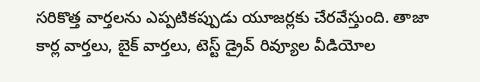సరికొత్త వార్తలను ఎప్పటికప్పుడు యూజర్లకు చేరవేస్తుంది. తాజా కార్ల వార్తలు, బైక్ వార్తలు, టెస్ట్ డ్రైవ్ రివ్యూల వీడియోల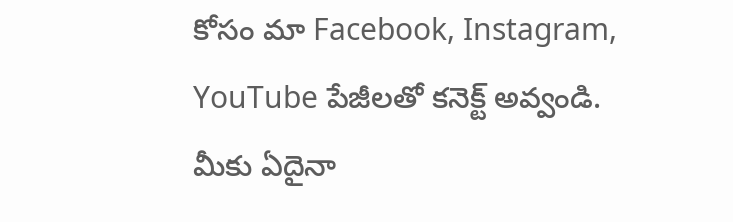కోసం మా Facebook, Instagram, YouTube పేజీలతో కనెక్ట్ అవ్వండి. మీకు ఏదైనా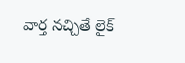వార్త నచ్చితే లైక్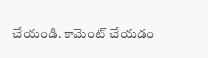చేయండి. కామెంట్ చేయడం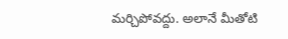మర్చిపోవద్దు. అలానే మీతోటి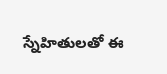స్నేహితులతో ఈ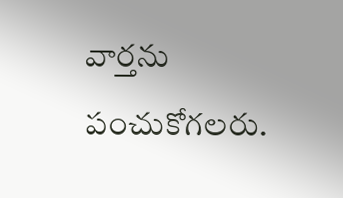వార్తను పంచుకోగలరు.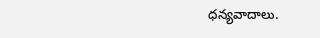ధన్యవాదాలు.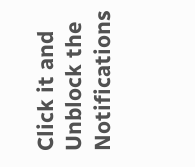Click it and Unblock the Notifications